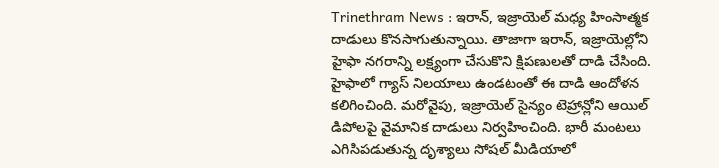Trinethram News : ఇరాన్, ఇజ్రాయెల్ మధ్య హింసాత్మక దాడులు కొనసాగుతున్నాయి. తాజాగా ఇరాన్, ఇజ్రాయెల్లోని హైఫా నగరాన్ని లక్ష్యంగా చేసుకొని క్షిపణులతో దాడి చేసింది. హైఫాలో గ్యాస్ నిలయాలు ఉండటంతో ఈ దాడి ఆందోళన కలిగించింది. మరోవైపు, ఇజ్రాయెల్ సైన్యం టెహ్రాన్లోని ఆయిల్ డిపోలపై వైమానిక దాడులు నిర్వహించింది. భారీ మంటలు ఎగిసిపడుతున్న దృశ్యాలు సోషల్ మీడియాలో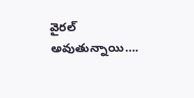వైరల్ అవుతున్నాయి….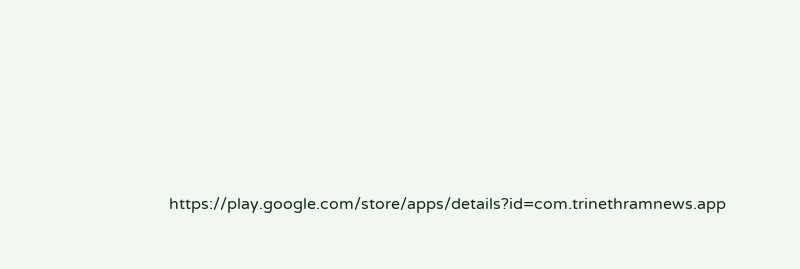https://play.google.com/store/apps/details?id=com.trinethramnews.app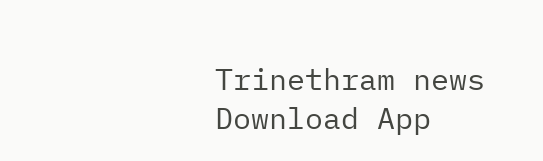Trinethram news
Download App